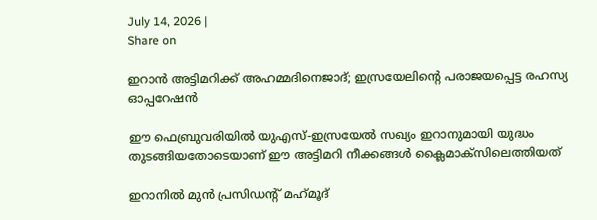July 14, 2026 |
Share on

ഇറാന്‍ അട്ടിമറിക്ക് അഹമ്മദിനെജാദ്; ഇസ്രയേലിന്റെ പരാജയപ്പെട്ട രഹസ്യ ഓപ്പറേഷന്‍

ഈ ഫെബ്രുവരിയില്‍ യുഎസ്-ഇസ്രയേല്‍ സഖ്യം ഇറാനുമായി യുദ്ധം തുടങ്ങിയതോടെയാണ് ഈ അട്ടിമറി നീക്കങ്ങള്‍ ക്ലൈമാക്‌സിലെത്തിയത്

ഇറാനില്‍ മുന്‍ പ്രസിഡന്റ് മഹ്‌മൂദ്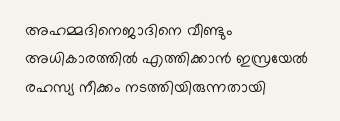അഹമ്മദിനെജാദിനെ വീണ്ടും അധികാരത്തില്‍ എത്തിക്കാന്‍ ഇസ്രയേല്‍ രഹസ്യ നീക്കം നടത്തിയിരുന്നതായി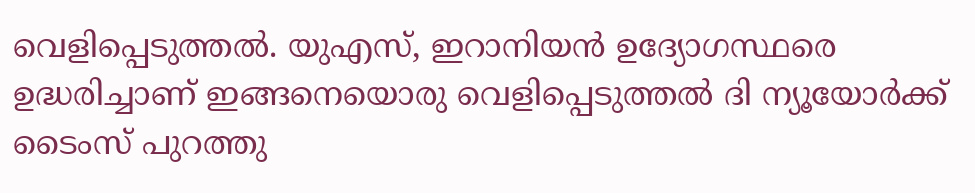വെളിപ്പെടുത്തല്‍. യുഎസ്, ഇറാനിയന്‍ ഉദ്യോഗസ്ഥരെ ഉദ്ധരിച്ചാണ് ഇങ്ങനെയൊരു വെളിപ്പെടുത്തല്‍ ദി ന്യൂയോര്‍ക്ക് ടൈംസ് പുറത്തു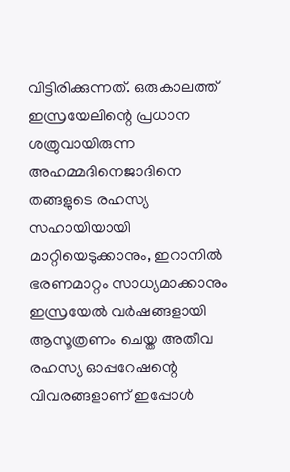വിട്ടിരിക്കുന്നത്. ഒരുകാലത്ത് ഇസ്രയേലിന്റെ പ്രധാന ശത്രുവായിരുന്ന അഹമ്മദിനെജാദിനെ തങ്ങളുടെ രഹസ്യ സഹായിയായി മാറ്റിയെടുക്കാനും, ഇറാനില്‍ ഭരണമാറ്റം സാധ്യമാക്കാനും ഇസ്രയേല്‍ വര്‍ഷങ്ങളായി ആസൂത്രണം ചെയ്ത അതീവ രഹസ്യ ഓപ്പറേഷന്റെ വിവരങ്ങളാണ് ഇപ്പോള്‍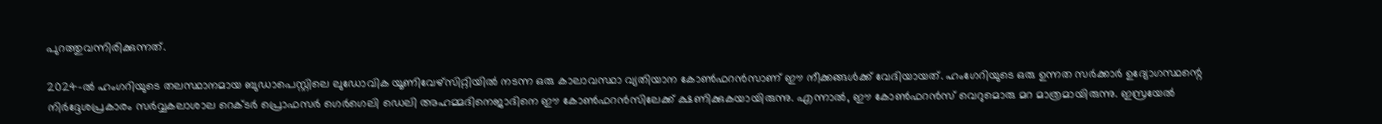പുറത്തുവന്നിരിക്കുന്നത്.

2024-ല്‍ ഹംഗറിയുടെ തലസ്ഥാനമായ ബുഡാപെസ്റ്റിലെ ലുഡോവിക യൂണിവേഴ്‌സിറ്റിയില്‍ നടന്ന ഒരു കാലാവസ്ഥാ വ്യതിയാന കോണ്‍ഫറന്‍സാണ് ഈ നീക്കങ്ങള്‍ക്ക് വേദിയായത്. ഹംഗേറിയുടെ ഒരു ഉന്നത സര്‍ക്കാര്‍ ഉദ്യോഗസ്ഥന്റെ നിര്‍ദ്ദേശപ്രകാരം സര്‍വ്വകലാശാല റെക്ടര്‍ പ്രൊഫസര്‍ ഗെര്‍ഗെലി ഡെലി അഹമ്മദിനെജാദിനെ ഈ കോണ്‍ഫറന്‍സിലേക്ക് ക്ഷണിക്കുകയായിരുന്നു. എന്നാല്‍, ഈ കോണ്‍ഫറന്‍സ് വെറുമൊരു മറ മാത്രമായിരുന്നു. ഇസ്രയേല്‍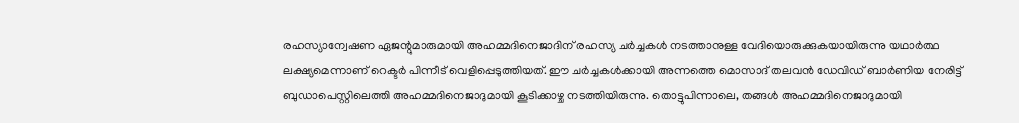രഹസ്യാന്വേഷണ ഏജന്റുമാരുമായി അഹമ്മദിനെജാദിന് രഹസ്യ ചര്‍ച്ചകള്‍ നടത്താനുള്ള വേദിയൊരുക്കുകയായിരുന്നു യഥാര്‍ത്ഥ ലക്ഷ്യമെന്നാണ് റെക്ടര്‍ പിന്നീട് വെളിപ്പെടുത്തിയത്. ഈ ചര്‍ച്ചകള്‍ക്കായി അന്നത്തെ മൊസാദ് തലവന്‍ ഡേവിഡ് ബാര്‍ണിയ നേരിട്ട് ബുഡാപെസ്റ്റിലെത്തി അഹമ്മദിനെജാദുമായി കൂടിക്കാഴ്ച നടത്തിയിരുന്നു. തൊട്ടുപിന്നാലെ, തങ്ങള്‍ അഹമ്മദിനെജാദുമായി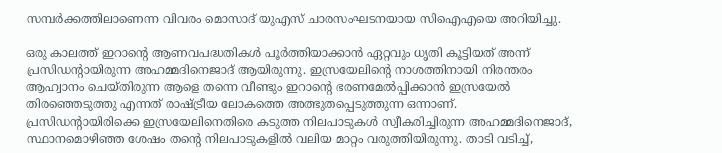സമ്പര്‍ക്കത്തിലാണെന്ന വിവരം മൊസാദ് യുഎസ് ചാരസംഘടനയായ സിഐഎയെ അറിയിച്ചു.

ഒരു കാലത്ത് ഇറാന്റെ ആണവപദ്ധതികള്‍ പൂര്‍ത്തിയാക്കാന്‍ ഏറ്റവും ധൃതി കൂട്ടിയത് അന്ന് പ്രസിഡന്റായിരുന്ന അഹമ്മദിനെജാദ് ആയിരുന്നു. ഇസ്രയേലിന്റെ നാശത്തിനായി നിരന്തരം ആഹ്വാനം ചെയ്തിരുന്ന ആളെ തന്നെ വീണ്ടും ഇറാന്റെ ഭരണമേല്‍പ്പിക്കാന്‍ ഇസ്രയേല്‍ തിരഞ്ഞെടുത്തു എന്നത് രാഷ്ട്രീയ ലോകത്തെ അത്ഭുതപ്പെടുത്തുന്ന ഒന്നാണ്. പ്രസിഡന്റായിരിക്കെ ഇസ്രയേലിനെതിരെ കടുത്ത നിലപാടുകള്‍ സ്വീകരിച്ചിരുന്ന അഹമ്മദിനെജാദ്, സ്ഥാനമൊഴിഞ്ഞ ശേഷം തന്റെ നിലപാടുകളില്‍ വലിയ മാറ്റം വരുത്തിയിരുന്നു. താടി വടിച്ച്,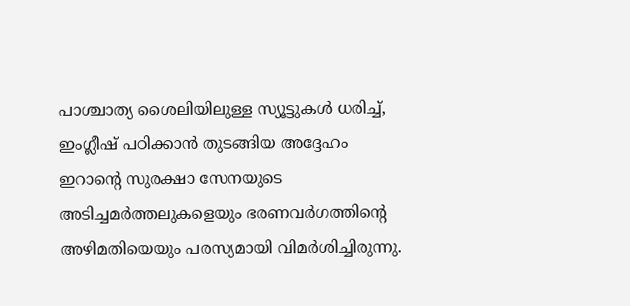പാശ്ചാത്യ ശൈലിയിലുള്ള സ്യൂട്ടുകള്‍ ധരിച്ച്, ഇംഗ്ലീഷ് പഠിക്കാന്‍ തുടങ്ങിയ അദ്ദേഹം ഇറാന്റെ സുരക്ഷാ സേനയുടെ അടിച്ചമര്‍ത്തലുകളെയും ഭരണവര്‍ഗത്തിന്റെ അഴിമതിയെയും പരസ്യമായി വിമര്‍ശിച്ചിരുന്നു.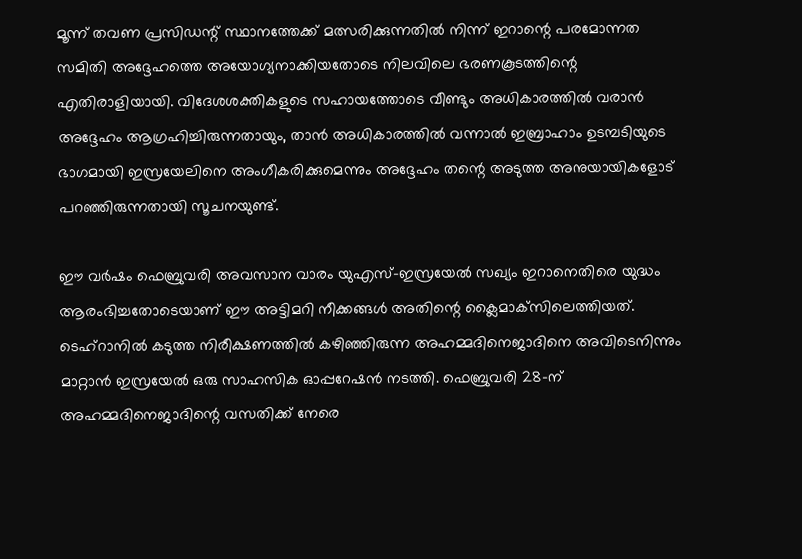മൂന്ന് തവണ പ്രസിഡന്റ് സ്ഥാനത്തേക്ക് മത്സരിക്കുന്നതില്‍ നിന്ന് ഇറാന്റെ പരമോന്നത സമിതി അദ്ദേഹത്തെ അയോഗ്യനാക്കിയതോടെ നിലവിലെ ഭരണകൂടത്തിന്റെ എതിരാളിയായി. വിദേശശക്തികളുടെ സഹായത്തോടെ വീണ്ടും അധികാരത്തില്‍ വരാന്‍ അദ്ദേഹം ആഗ്രഹിച്ചിരുന്നതായും, താന്‍ അധികാരത്തില്‍ വന്നാല്‍ ഇബ്രാഹാം ഉടമ്പടിയുടെ ഭാഗമായി ഇസ്രയേലിനെ അംഗീകരിക്കുമെന്നും അദ്ദേഹം തന്റെ അടുത്ത അനുയായികളോട് പറഞ്ഞിരുന്നതായി സൂചനയുണ്ട്.

ഈ വര്‍ഷം ഫെബ്രുവരി അവസാന വാരം യുഎസ്-ഇസ്രയേല്‍ സഖ്യം ഇറാനെതിരെ യുദ്ധം ആരംഭിച്ചതോടെയാണ് ഈ അട്ടിമറി നീക്കങ്ങള്‍ അതിന്റെ ക്ലൈമാക്‌സിലെത്തിയത്. ടെഹ്റാനില്‍ കടുത്ത നിരീക്ഷണത്തില്‍ കഴിഞ്ഞിരുന്ന അഹമ്മദിനെജാദിനെ അവിടെനിന്നും മാറ്റാന്‍ ഇസ്രയേല്‍ ഒരു സാഹസിക ഓപ്പറേഷന്‍ നടത്തി. ഫെബ്രുവരി 28-ന് അഹമ്മദിനെജാദിന്റെ വസതിക്ക് നേരെ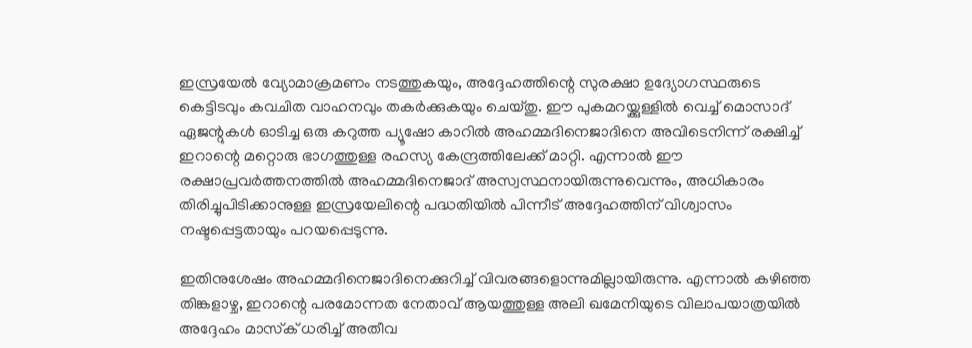ഇസ്രയേല്‍ വ്യോമാക്രമണം നടത്തുകയും, അദ്ദേഹത്തിന്റെ സുരക്ഷാ ഉദ്യോഗസ്ഥരുടെ കെട്ടിടവും കവചിത വാഹനവും തകര്‍ക്കുകയും ചെയ്തു. ഈ പുകമറയ്ക്കുള്ളില്‍ വെച്ച് മൊസാദ് ഏജന്റുകള്‍ ഓടിച്ച ഒരു കറുത്ത പ്യൂഷോ കാറില്‍ അഹമ്മദിനെജാദിനെ അവിടെനിന്ന് രക്ഷിച്ച് ഇറാന്റെ മറ്റൊരു ഭാഗത്തുള്ള രഹസ്യ കേന്ദ്രത്തിലേക്ക് മാറ്റി. എന്നാല്‍ ഈ രക്ഷാപ്രവര്‍ത്തനത്തില്‍ അഹമ്മദിനെജാദ് അസ്വസ്ഥനായിരുന്നുവെന്നും, അധികാരം തിരിച്ചുപിടിക്കാനുള്ള ഇസ്രയേലിന്റെ പദ്ധതിയില്‍ പിന്നീട് അദ്ദേഹത്തിന് വിശ്വാസം നഷ്ടപ്പെട്ടതായും പറയപ്പെടുന്നു.

ഇതിനുശേഷം അഹമ്മദിനെജാദിനെക്കുറിച്ച് വിവരങ്ങളൊന്നുമില്ലായിരുന്നു. എന്നാല്‍ കഴിഞ്ഞ തിങ്കളാഴ്ച, ഇറാന്റെ പരമോന്നത നേതാവ് ആയത്തുള്ള അലി ഖമേനിയുടെ വിലാപയാത്രയില്‍ അദ്ദേഹം മാസ്‌ക് ധരിച്ച് അതീവ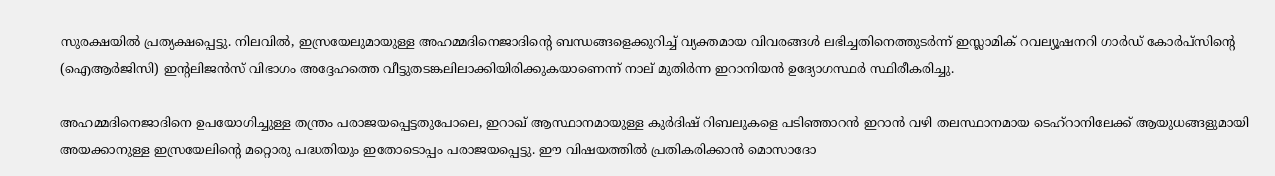സുരക്ഷയില്‍ പ്രത്യക്ഷപ്പെട്ടു. നിലവില്‍, ഇസ്രയേലുമായുള്ള അഹമ്മദിനെജാദിന്റെ ബന്ധങ്ങളെക്കുറിച്ച് വ്യക്തമായ വിവരങ്ങള്‍ ലഭിച്ചതിനെത്തുടര്‍ന്ന് ഇസ്ലാമിക് റവല്യൂഷനറി ഗാര്‍ഡ് കോര്‍പ്‌സിന്റെ (ഐആര്‍ജിസി) ഇന്റലിജന്‍സ് വിഭാഗം അദ്ദേഹത്തെ വീട്ടുതടങ്കലിലാക്കിയിരിക്കുകയാണെന്ന് നാല് മുതിര്‍ന്ന ഇറാനിയന്‍ ഉദ്യോഗസ്ഥര്‍ സ്ഥിരീകരിച്ചു.

അഹമ്മദിനെജാദിനെ ഉപയോഗിച്ചുള്ള തന്ത്രം പരാജയപ്പെട്ടതുപോലെ, ഇറാഖ് ആസ്ഥാനമായുള്ള കുര്‍ദിഷ് റിബലുകളെ പടിഞ്ഞാറന്‍ ഇറാന്‍ വഴി തലസ്ഥാനമായ ടെഹ്റാനിലേക്ക് ആയുധങ്ങളുമായി അയക്കാനുള്ള ഇസ്രയേലിന്റെ മറ്റൊരു പദ്ധതിയും ഇതോടൊപ്പം പരാജയപ്പെട്ടു. ഈ വിഷയത്തില്‍ പ്രതികരിക്കാന്‍ മൊസാദോ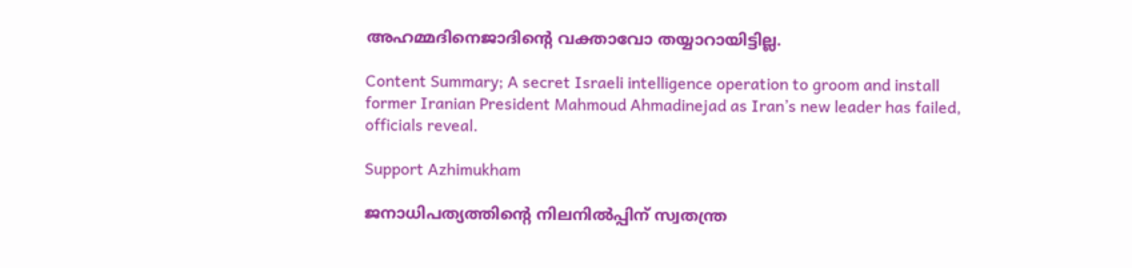അഹമ്മദിനെജാദിന്റെ വക്താവോ തയ്യാറായിട്ടില്ല.

Content Summary; A secret Israeli intelligence operation to groom and install former Iranian President Mahmoud Ahmadinejad as Iran’s new leader has failed, officials reveal.

Support Azhimukham

ജനാധിപത്യത്തിന്റെ നിലനിൽപ്പിന് സ്വതന്ത്ര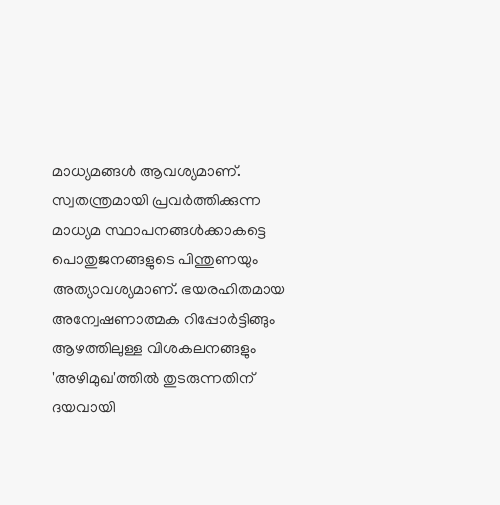മാധ്യമങ്ങൾ ആവശ്യമാണ്. സ്വതന്ത്രമായി പ്രവർത്തിക്കുന്ന മാധ്യമ സ്ഥാപനങ്ങൾക്കാകട്ടെ പൊതുജനങ്ങളുടെ പിന്തുണയും അത്യാവശ്യമാണ്. ഭയരഹിതമായ അന്വേഷണാത്മക റിപ്പോർട്ടിങ്ങും ആഴത്തിലുള്ള വിശകലനങ്ങളും 'അഴിമുഖ'ത്തിൽ തുടരുന്നതിന് ദയവായി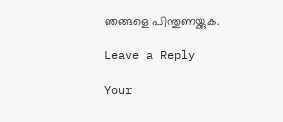ഞങ്ങളെ പിന്തുണയ്ക്കുക.

Leave a Reply

Your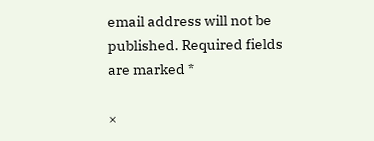email address will not be published. Required fields are marked *

×